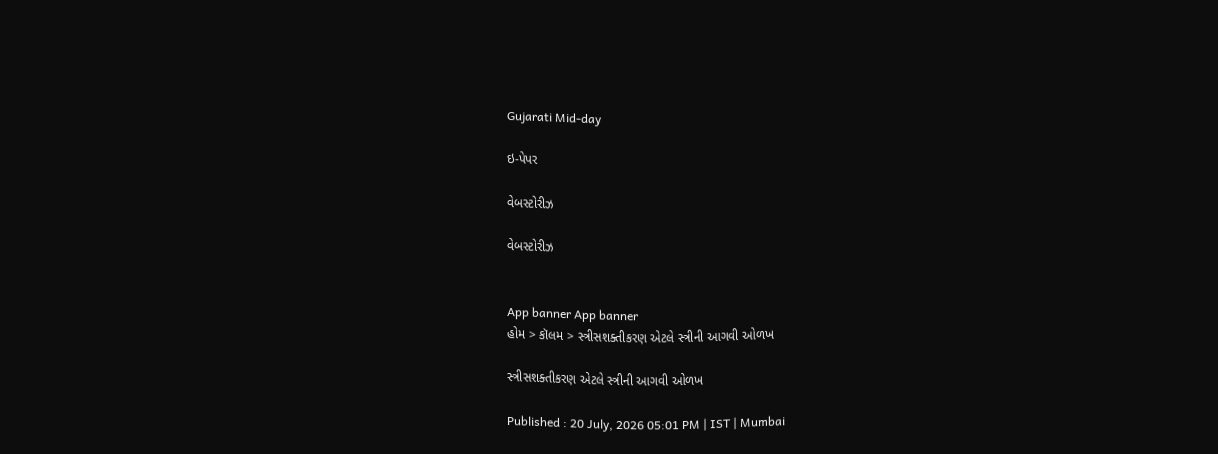Gujarati Mid-day

ઇ-પેપર

વેબસ્ટોરીઝ

વેબસ્ટોરીઝ


App banner App banner
હોમ > કૉલમ > સ્ત્રીસશક્તીકરણ એટલે સ્ત્રીની આગવી ઓળખ

સ્ત્રીસશક્તીકરણ એટલે સ્ત્રીની આગવી ઓળખ

Published : 20 July, 2026 05:01 PM | IST | Mumbai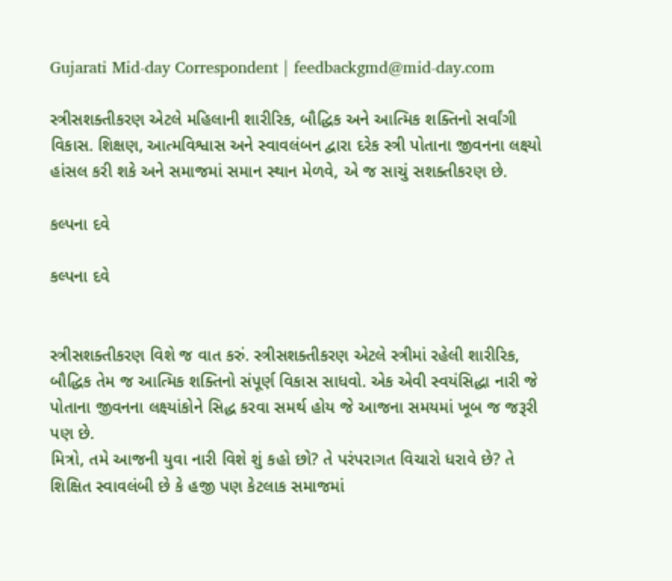Gujarati Mid-day Correspondent | feedbackgmd@mid-day.com

સ્ત્રીસશક્તીકરણ એટલે મહિલાની શારીરિક, બૌદ્ધિક અને આત્મિક શક્તિનો સર્વાંગી વિકાસ. શિક્ષણ, આત્મવિશ્વાસ અને સ્વાવલંબન દ્વારા દરેક સ્ત્રી પોતાના જીવનના લક્ષ્યો હાંસલ કરી શકે અને સમાજમાં સમાન સ્થાન મેળવે, એ જ સાચું સશક્તીકરણ છે.

કલ્પના દવે

કલ્પના દવે


સ્ત્રીસશક્તીકરણ વિશે જ વાત કરું. સ્ત્રીસશક્તીકરણ એટલે સ્ત્રીમાં રહેલી શારીરિક, બૌદ્ધિક તેમ જ આત્મિક શક્તિનો સંપૂર્ણ વિકાસ સાધવો. એક એવી સ્વયંસિદ્ધા નારી જે પોતાના જીવનના લક્ષ્યાંકોને સિદ્ધ કરવા સમર્થ હોય જે આજના સમયમાં ખૂબ જ જરૂરી પણ છે.
મિત્રો, તમે આજની યુવા નારી વિશે શું કહો છો? તે પરંપરાગત વિચારો ધરાવે છે? તે શિક્ષિત સ્વાવલંબી છે કે હજી પણ કેટલાક સમાજમાં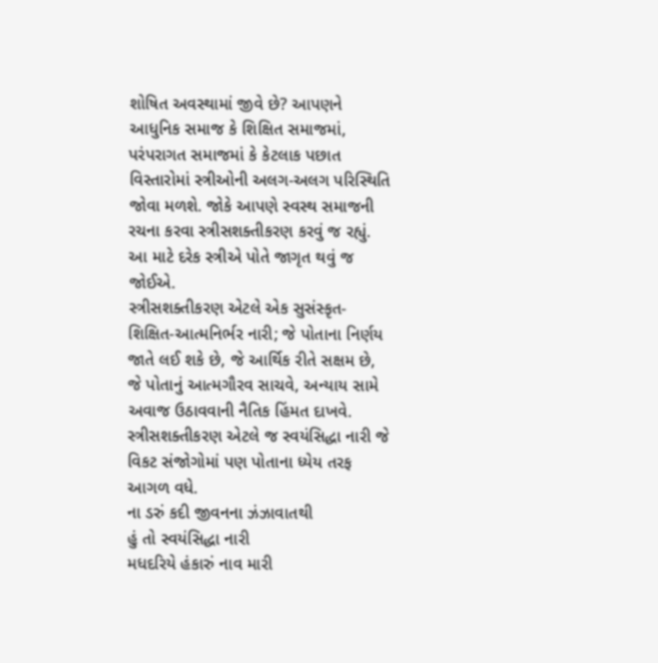શોષિત અવસ્થામાં જીવે છે? આપણને આધુનિક સમાજ કે શિક્ષિત સમાજમાં, પરંપરાગત સમાજમાં કે કેટલાક પછાત વિસ્તારોમાં સ્ત્રીઓની અલગ-અલગ પરિસ્થિતિ જોવા મળશે. જોકે આપણે સ્વસ્થ સમાજની રચના કરવા સ્ત્રીસશક્તીકરણ કરવું જ રહ્યું. આ માટે દરેક સ્ત્રીએ પોતે જાગૃત થવું જ જોઈએ.
સ્ત્રીસશક્તીકરણ એટલે એક સુસંસ્કૃત-શિક્ષિત-આત્મનિર્ભર નારી; જે પોતાના નિર્ણય જાતે લઈ શકે છે, જે આર્થિક રીતે સક્ષમ છે, જે પોતાનું આત્મગૌરવ સાચવે, અન્યાય સામે અવાજ ઉઠાવવાની નૈતિક હિંમત દાખવે. સ્ત્રીસશક્તીકરણ એટલે જ સ્વયંસિદ્ધા નારી જે વિકટ સંજોગોમાં પણ પોતાના ધ્યેય તરફ આગળ વધે.
ના ડરું કદી જીવનના ઝંઝાવાતથી
હું તો સ્વયંસિદ્ધા નારી
મધદરિયે હંકારું નાવ મારી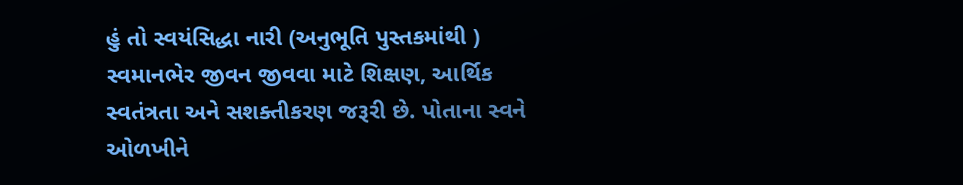હું તો સ્વયંસિદ્ધા નારી (અનુભૂતિ પુસ્તકમાંથી )
સ્વમાનભેર જીવન જીવવા માટે શિક્ષણ, આર્થિક સ્વતંત્રતા અને સશક્તીકરણ જરૂરી છે. પોતાના સ્વને ઓળખીને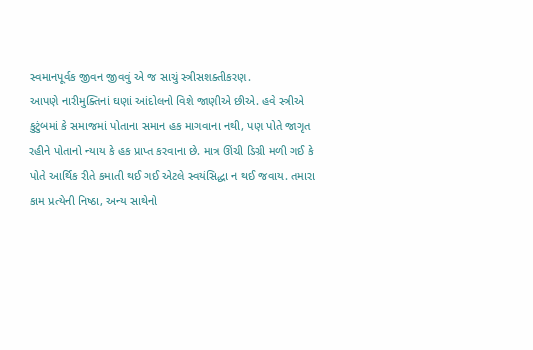સ્વમાનપૂર્વક જીવન જીવવું એ જ સાચું સ્ત્રીસશક્તીકરણ.
આપણે નારીમુક્તિનાં ઘણાં આંદોલનો વિશે જાણીએ છીએ. હવે સ્ત્રીએ કુટુંબમાં કે સમાજમાં પોતાના સમાન હક માગવાના નથી, પણ પોતે જાગૃત રહીને પોતાનો ન્યાય કે હક પ્રાપ્ત કરવાના છે. માત્ર ઊંચી ડિગ્રી મળી ગઈ કે પોતે આર્થિક રીતે કમાતી થઈ ગઈ એટલે સ્વયંસિદ્ધા ન થઈ જવાય. તમારા કામ પ્રત્યેની નિષ્ઠા, અન્ય સાથેનો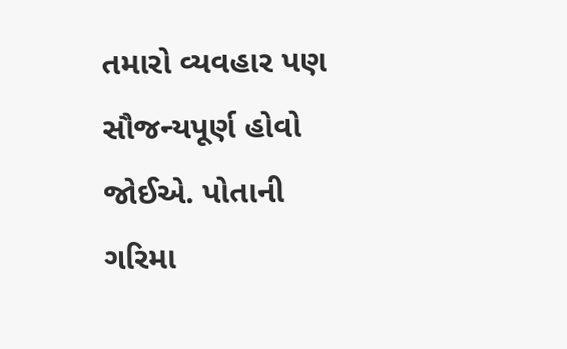તમારો વ્યવહાર પણ સૌજન્યપૂર્ણ હોવો જોઈએ. પોતાની ગરિમા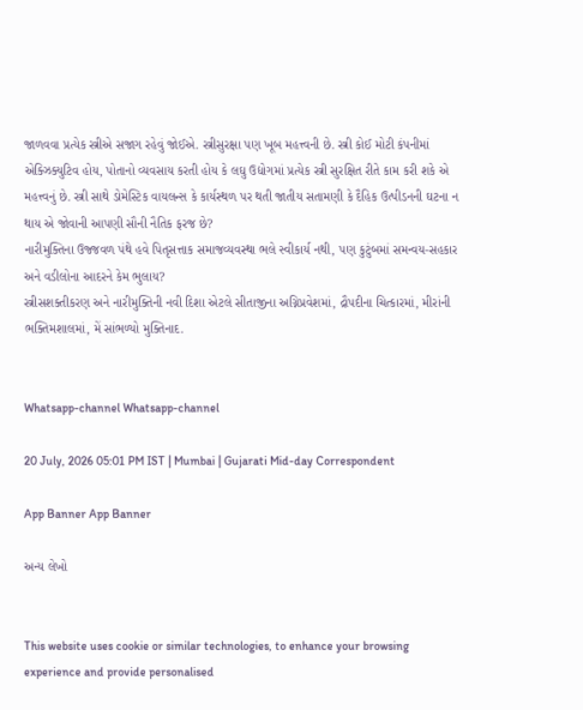જાળવવા પ્રત્યેક સ્ત્રીએ સજાગ રહેવું જોઈએ. સ્ત્રીસુરક્ષા પણ ખૂબ મહત્ત્વની છે. સ્ત્રી કોઈ મોટી કંપનીમાં એક્ઝિક્યુટિવ હોય, પોતાનો વ્યવસાય કરતી હોય કે લઘુ ઉદ્યોગમાં પ્રત્યેક સ્ત્રી સુરક્ષિત રીતે કામ કરી શકે એ મહત્ત્વનું છે. સ્ત્રી સાથે ડોમેસ્ટિક વાયલન્સ કે કાર્યસ્થળ પર થતી જાતીય સતામણી કે દૈહિક ઉત્પીડનની ઘટના ન થાય એ જોવાની આપણી સૌની નૈતિક ફરજ છે?
નારીમુક્તિના ઉજ્જવળ પંથે હવે પિતૃસત્તાક સમાજવ્યવસ્થા ભલે સ્વીકાર્ય નથી, પણ કુટુંબમાં સમન્વય-સહકાર અને વડીલોના આદરને કેમ ભુલાય?
સ્ત્રીસશક્તીકરણ અને નારીમુક્તિની નવી દિશા એટલે સીતાજીના અગ્નિપ્રવેશમાં, દ્રૌપદીના ચિત્કારમાં, મીરાંની ભક્તિમશાલમાં, મેં સાંભળ્યો મુક્તિનાદ.


Whatsapp-channel Whatsapp-channel

20 July, 2026 05:01 PM IST | Mumbai | Gujarati Mid-day Correspondent

App Banner App Banner

અન્ય લેખો


This website uses cookie or similar technologies, to enhance your browsing experience and provide personalised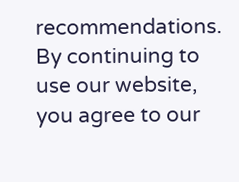recommendations. By continuing to use our website, you agree to our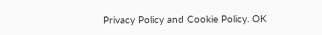Privacy Policy and Cookie Policy. OK